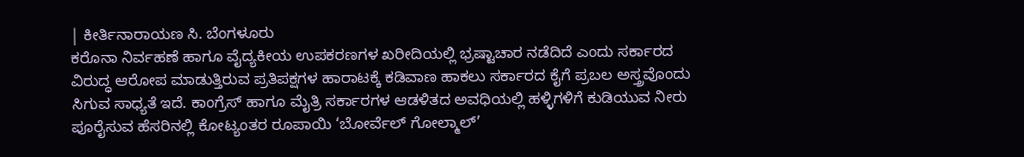| ಕೀರ್ತಿನಾರಾಯಣ ಸಿ. ಬೆಂಗಳೂರು
ಕರೊನಾ ನಿರ್ವಹಣೆ ಹಾಗೂ ವೈದ್ಯಕೀಯ ಉಪಕರಣಗಳ ಖರೀದಿಯಲ್ಲಿ ಭ್ರಷ್ಟಾಚಾರ ನಡೆದಿದೆ ಎಂದು ಸರ್ಕಾರದ ವಿರುದ್ಧ ಆರೋಪ ಮಾಡುತ್ತಿರುವ ಪ್ರತಿಪಕ್ಷಗಳ ಹಾರಾಟಕ್ಕೆ ಕಡಿವಾಣ ಹಾಕಲು ಸರ್ಕಾರದ ಕೈಗೆ ಪ್ರಬಲ ಅಸ್ತ್ರವೊಂದು ಸಿಗುವ ಸಾಧ್ಯತೆ ಇದೆ. ಕಾಂಗ್ರೆಸ್ ಹಾಗೂ ಮೈತ್ರಿ ಸರ್ಕಾರಗಳ ಆಡಳಿತದ ಅವಧಿಯಲ್ಲಿ ಹಳ್ಳಿಗಳಿಗೆ ಕುಡಿಯುವ ನೀರು ಪೂರೈಸುವ ಹೆಸರಿನಲ್ಲಿ ಕೋಟ್ಯಂತರ ರೂಪಾಯಿ ‘ಬೋರ್ವೆಲ್ ಗೋಲ್ಮಾಲ್’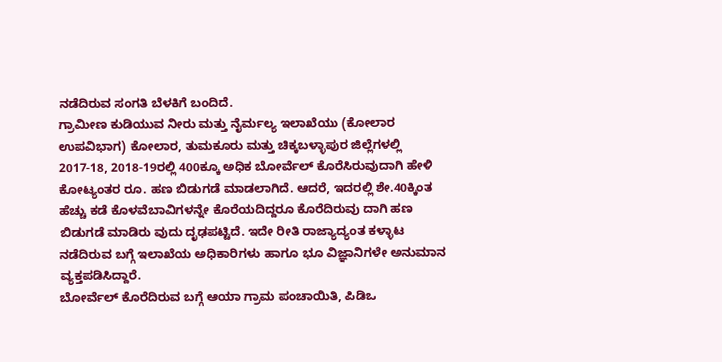ನಡೆದಿರುವ ಸಂಗತಿ ಬೆಳಕಿಗೆ ಬಂದಿದೆ.
ಗ್ರಾಮೀಣ ಕುಡಿಯುವ ನೀರು ಮತ್ತು ನೈರ್ಮಲ್ಯ ಇಲಾಖೆಯು (ಕೋಲಾರ ಉಪವಿಭಾಗ) ಕೋಲಾರ, ತುಮಕೂರು ಮತ್ತು ಚಿಕ್ಕಬಳ್ಳಾಪುರ ಜಿಲ್ಲೆಗಳಲ್ಲಿ 2017-18, 2018-19ರಲ್ಲಿ 400ಕ್ಕೂ ಅಧಿಕ ಬೋರ್ವೆಲ್ ಕೊರೆಸಿರುವುದಾಗಿ ಹೇಳಿ ಕೋಟ್ಯಂತರ ರೂ. ಹಣ ಬಿಡುಗಡೆ ಮಾಡಲಾಗಿದೆ. ಆದರೆ, ಇದರಲ್ಲಿ ಶೇ.40ಕ್ಕಿಂತ ಹೆಚ್ಚು ಕಡೆ ಕೊಳವೆಬಾವಿಗಳನ್ನೇ ಕೊರೆಯದಿದ್ದರೂ ಕೊರೆದಿರುವು ದಾಗಿ ಹಣ ಬಿಡುಗಡೆ ಮಾಡಿರು ವುದು ದೃಢಪಟ್ಟಿದೆ. ಇದೇ ರೀತಿ ರಾಜ್ಯಾದ್ಯಂತ ಕಳ್ಳಾಟ ನಡೆದಿರುವ ಬಗ್ಗೆ ಇಲಾಖೆಯ ಅಧಿಕಾರಿಗಳು ಹಾಗೂ ಭೂ ವಿಜ್ಞಾನಿಗಳೇ ಅನುಮಾನ ವ್ಯಕ್ತಪಡಿಸಿದ್ದಾರೆ.
ಬೋರ್ವೆಲ್ ಕೊರೆದಿರುವ ಬಗ್ಗೆ ಆಯಾ ಗ್ರಾಮ ಪಂಚಾಯಿತಿ, ಪಿಡಿಒ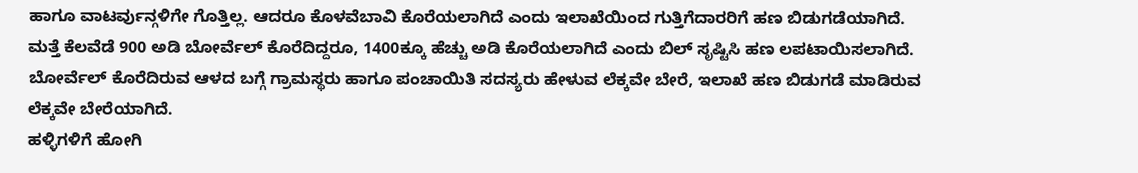ಹಾಗೂ ವಾಟರ್ವುನ್ಗಳಿಗೇ ಗೊತ್ತಿಲ್ಲ. ಆದರೂ ಕೊಳವೆಬಾವಿ ಕೊರೆಯಲಾಗಿದೆ ಎಂದು ಇಲಾಖೆಯಿಂದ ಗುತ್ತಿಗೆದಾರರಿಗೆ ಹಣ ಬಿಡುಗಡೆಯಾಗಿದೆ. ಮತ್ತೆ ಕೆಲವೆಡೆ 900 ಅಡಿ ಬೋರ್ವೆಲ್ ಕೊರೆದಿದ್ದರೂ, 1400ಕ್ಕೂ ಹೆಚ್ಚು ಅಡಿ ಕೊರೆಯಲಾಗಿದೆ ಎಂದು ಬಿಲ್ ಸೃಷ್ಟಿಸಿ ಹಣ ಲಪಟಾಯಿಸಲಾಗಿದೆ. ಬೋರ್ವೆಲ್ ಕೊರೆದಿರುವ ಆಳದ ಬಗ್ಗೆ ಗ್ರಾಮಸ್ಥರು ಹಾಗೂ ಪಂಚಾಯಿತಿ ಸದಸ್ಯರು ಹೇಳುವ ಲೆಕ್ಕವೇ ಬೇರೆ, ಇಲಾಖೆ ಹಣ ಬಿಡುಗಡೆ ಮಾಡಿರುವ ಲೆಕ್ಕವೇ ಬೇರೆಯಾಗಿದೆ.
ಹಳ್ಳಿಗಳಿಗೆ ಹೋಗಿ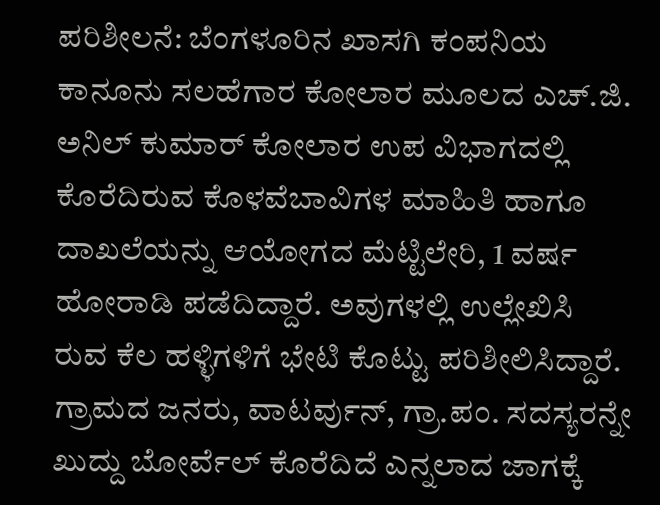ಪರಿಶೀಲನೆ: ಬೆಂಗಳೂರಿನ ಖಾಸಗಿ ಕಂಪನಿಯ ಕಾನೂನು ಸಲಹೆಗಾರ ಕೋಲಾರ ಮೂಲದ ಎಚ್.ಜಿ. ಅನಿಲ್ ಕುಮಾರ್ ಕೋಲಾರ ಉಪ ವಿಭಾಗದಲ್ಲಿ ಕೊರೆದಿರುವ ಕೊಳವೆಬಾವಿಗಳ ಮಾಹಿತಿ ಹಾಗೂ ದಾಖಲೆಯನ್ನು ಆಯೋಗದ ಮೆಟ್ಟಿಲೇರಿ, 1 ವರ್ಷ ಹೋರಾಡಿ ಪಡೆದಿದ್ದಾರೆ. ಅವುಗಳಲ್ಲಿ ಉಲ್ಲೇಖಿಸಿ ರುವ ಕೆಲ ಹಳ್ಳಿಗಳಿಗೆ ಭೇಟಿ ಕೊಟ್ಟು ಪರಿಶೀಲಿಸಿದ್ದಾರೆ. ಗ್ರಾಮದ ಜನರು, ವಾಟರ್ವುನ್, ಗ್ರಾ.ಪಂ. ಸದಸ್ಯರನ್ನೇ ಖುದ್ದು ಬೋರ್ವೆಲ್ ಕೊರೆದಿದೆ ಎನ್ನಲಾದ ಜಾಗಕ್ಕೆ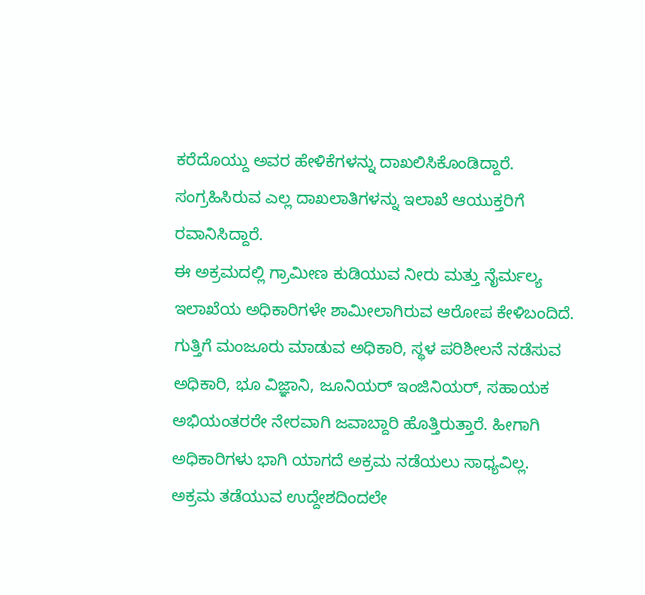ಕರೆದೊಯ್ದು ಅವರ ಹೇಳಿಕೆಗಳನ್ನು ದಾಖಲಿಸಿಕೊಂಡಿದ್ದಾರೆ. ಸಂಗ್ರಹಿಸಿರುವ ಎಲ್ಲ ದಾಖಲಾತಿಗಳನ್ನು ಇಲಾಖೆ ಆಯುಕ್ತರಿಗೆ ರವಾನಿಸಿದ್ದಾರೆ.
ಈ ಅಕ್ರಮದಲ್ಲಿ ಗ್ರಾಮೀಣ ಕುಡಿಯುವ ನೀರು ಮತ್ತು ನೈರ್ಮಲ್ಯ ಇಲಾಖೆಯ ಅಧಿಕಾರಿಗಳೇ ಶಾಮೀಲಾಗಿರುವ ಆರೋಪ ಕೇಳಿಬಂದಿದೆ. ಗುತ್ತಿಗೆ ಮಂಜೂರು ಮಾಡುವ ಅಧಿಕಾರಿ, ಸ್ಥಳ ಪರಿಶೀಲನೆ ನಡೆಸುವ ಅಧಿಕಾರಿ, ಭೂ ವಿಜ್ಞಾನಿ, ಜೂನಿಯರ್ ಇಂಜಿನಿಯರ್, ಸಹಾಯಕ ಅಭಿಯಂತರರೇ ನೇರವಾಗಿ ಜವಾಬ್ದಾರಿ ಹೊತ್ತಿರುತ್ತಾರೆ. ಹೀಗಾಗಿ ಅಧಿಕಾರಿಗಳು ಭಾಗಿ ಯಾಗದೆ ಅಕ್ರಮ ನಡೆಯಲು ಸಾಧ್ಯವಿಲ್ಲ.
ಅಕ್ರಮ ತಡೆಯುವ ಉದ್ದೇಶದಿಂದಲೇ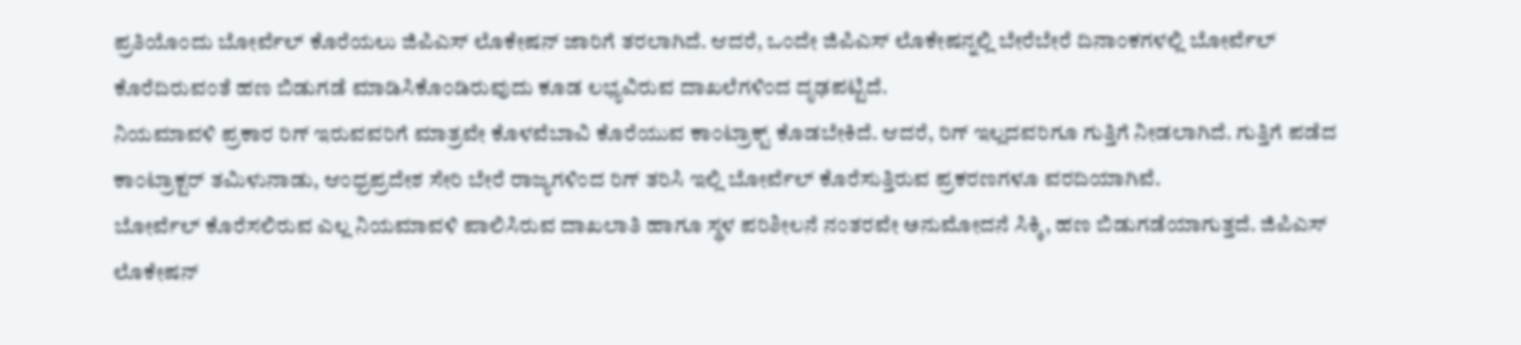ಪ್ರತಿಯೊಂದು ಬೋರ್ವೆಲ್ ಕೊರೆಯಲು ಜಿಪಿಎಸ್ ಲೊಕೇಷನ್ ಜಾರಿಗೆ ತರಲಾಗಿದೆ. ಆದರೆ, ಒಂದೇ ಜಿಪಿಎಸ್ ಲೊಕೇಷನ್ನಲ್ಲಿ ಬೇರೆಬೇರೆ ದಿನಾಂಕಗಳಲ್ಲಿ ಬೋರ್ವೆಲ್ ಕೊರೆದಿರುವಂತೆ ಹಣ ಬಿಡುಗಡೆ ಮಾಡಿಸಿಕೊಂಡಿರುವುದು ಕೂಡ ಲಭ್ಯವಿರುವ ದಾಖಲೆಗಳಿಂದ ದೃಢಪಟ್ಟಿದೆ.
ನಿಯಮಾವಳಿ ಪ್ರಕಾರ ರಿಗ್ ಇರುವವರಿಗೆ ಮಾತ್ರವೇ ಕೊಳವೆಬಾವಿ ಕೊರೆಯುವ ಕಾಂಟ್ರಾಕ್ಟ್ ಕೊಡಬೇಕಿದೆ. ಆದರೆ, ರಿಗ್ ಇಲ್ಲದವರಿಗೂ ಗುತ್ತಿಗೆ ನೀಡಲಾಗಿದೆ. ಗುತ್ತಿಗೆ ಪಡೆದ ಕಾಂಟ್ರಾಕ್ಟರ್ ತಮಿಳುನಾಡು, ಆಂಧ್ರಪ್ರದೇಶ ಸೇರಿ ಬೇರೆ ರಾಜ್ಯಗಳಿಂದ ರಿಗ್ ತರಿಸಿ ಇಲ್ಲಿ ಬೋರ್ವೆಲ್ ಕೊರೆಸುತ್ತಿರುವ ಪ್ರಕರಣಗಳೂ ವರದಿಯಾಗಿವೆ.
ಬೋರ್ವೆಲ್ ಕೊರೆಸಲಿರುವ ಎಲ್ಲ ನಿಯಮಾವಳಿ ಪಾಲಿಸಿರುವ ದಾಖಲಾತಿ ಹಾಗೂ ಸ್ಥಳ ಪರಿಶೀಲನೆ ನಂತರವೇ ಅನುಮೋದನೆ ಸಿಕ್ಕಿ, ಹಣ ಬಿಡುಗಡೆಯಾಗುತ್ತದೆ. ಜಿಪಿಎಸ್ ಲೊಕೇಷನ್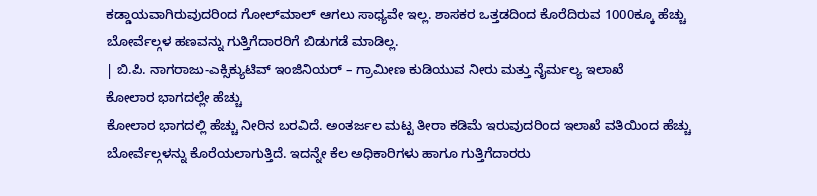ಕಡ್ಡಾಯವಾಗಿರುವುದರಿಂದ ಗೋಲ್‍ಮಾಲ್ ಆಗಲು ಸಾಧ್ಯವೇ ಇಲ್ಲ. ಶಾಸಕರ ಒತ್ತಡದಿಂದ ಕೊರೆದಿರುವ 1000ಕ್ಕೂ ಹೆಚ್ಚು ಬೋರ್ವೆಲ್ಗಳ ಹಣವನ್ನು ಗುತ್ತಿಗೆದಾರರಿಗೆ ಬಿಡುಗಡೆ ಮಾಡಿಲ್ಲ.
| ಬಿ.ಪಿ. ನಾಗರಾಜು-ಎಕ್ಸಿಕ್ಯುಟಿವ್ ಇಂಜಿನಿಯರ್ – ಗ್ರಾಮೀಣ ಕುಡಿಯುವ ನೀರು ಮತ್ತು ನೈರ್ಮಲ್ಯ ಇಲಾಖೆ
ಕೋಲಾರ ಭಾಗದಲ್ಲೇ ಹೆಚ್ಚು
ಕೋಲಾರ ಭಾಗದಲ್ಲಿ ಹೆಚ್ಚು ನೀರಿನ ಬರವಿದೆ. ಅಂತರ್ಜಲ ಮಟ್ಟ ತೀರಾ ಕಡಿಮೆ ಇರುವುದರಿಂದ ಇಲಾಖೆ ವತಿಯಿಂದ ಹೆಚ್ಚು ಬೋರ್ವೆಲ್ಗಳನ್ನು ಕೊರೆಯಲಾಗುತ್ತಿದೆ. ಇದನ್ನೇ ಕೆಲ ಅಧಿಕಾರಿಗಳು ಹಾಗೂ ಗುತ್ತಿಗೆದಾರರು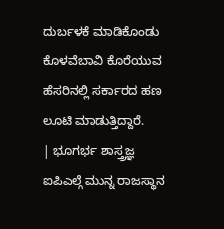ದುರ್ಬಳಕೆ ಮಾಡಿಕೊಂಡು ಕೊಳವೆಬಾವಿ ಕೊರೆಯುವ ಹೆಸರಿನಲ್ಲಿ ಸರ್ಕಾರದ ಹಣ ಲೂಟಿ ಮಾಡುತ್ತಿದ್ದಾರೆ.
| ಭೂಗರ್ಭ ಶಾಸ್ತ್ರಜ್ಞ
ಐಪಿಎಲ್ಗೆ ಮುನ್ನ ರಾಜಸ್ಥಾನ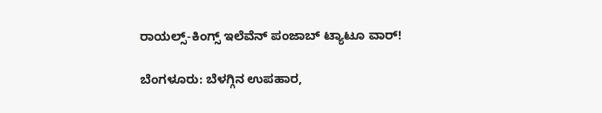ರಾಯಲ್ಸ್-ಕಿಂಗ್ಸ್ ಇಲೆವೆನ್ ಪಂಜಾಬ್ ಟ್ಯಾಟೂ ವಾರ್!

ಬೆಂಗಳೂರು: ಬೆಳಗ್ಗಿನ ಉಪಹಾರ,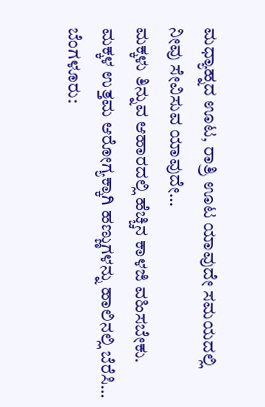ಮಧ್ಯಾಹ್ನದ ಊಟ, ರಾತ್ರಿ ಊಟ ಯಾವುದೇ ಸಮಯದಲ್ಲಿ ನೀವು ಸೇವಿಸುವ ಯಾವುದೇ…
ಮಕ್ಕಳು ತಿನ್ನುವ ಆಹಾರದಲ್ಲಿ ಹೆಚ್ಚಿನ ಕಾಳಜಿ ವಹಿಸಬೇಕು. ಮಕ್ಕಳ ಉತ್ತಮ ಆರೋಗ್ಯಕ್ಕಾಗಿ ಹಣ್ಣುಗಳನ್ನು ಹಾಲಿನಲ್ಲಿ ಬೆರೆಸಿ…
ಬೆಂಗಳೂರು: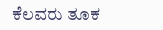ಕೆಲವರು ತೂಕ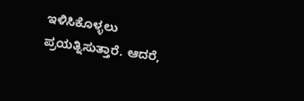ಇಳಿಸಿಕೊಳ್ಳಲು ಪ್ರಯತ್ನಿಸುತ್ತಾರೆ. ಆದರೆ,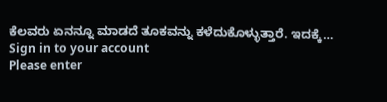ಕೆಲವರು ಏನನ್ನೂ ಮಾಡದೆ ತೂಕವನ್ನು ಕಳೆದುಕೊಳ್ಳುತ್ತಾರೆ. ಇದಕ್ಕೆ…
Sign in to your account
Please enter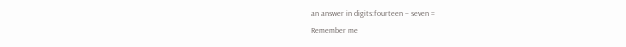an answer in digits:fourteen − seven =
Remember me